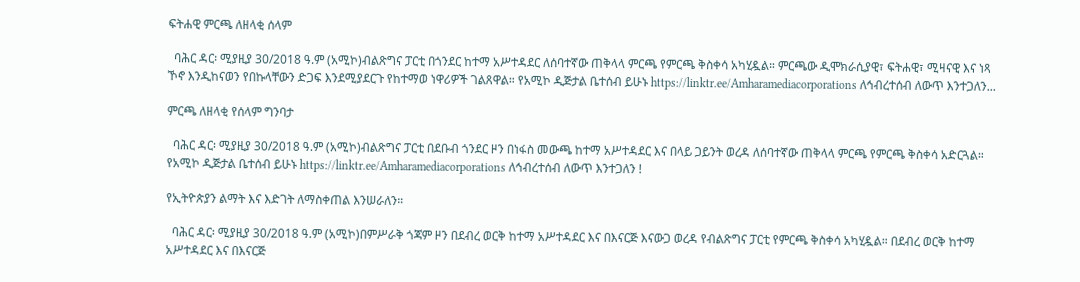ፍትሐዊ ምርጫ ለዘላቂ ሰላም

  ባሕር ዳር፡ ሚያዚያ 30/2018 ዓ.ም (አሚኮ)ብልጽግና ፓርቲ በጎንደር ከተማ አሥተዳደር ለሰባተኛው ጠቅላላ ምርጫ የምርጫ ቅስቀሳ አካሂዷል። ምርጫው ዲሞክራሲያዊ፣ ፍትሐዊ፣ ሚዛናዊ እና ነጻ ኾኖ እንዲከናወን የበኩላቸውን ድጋፍ እንደሚያደርጉ የከተማወ ነዋሪዎች ገልጸዋል። የአሚኮ ዲጅታል ቤተሰብ ይሁኑ https://linktr.ee/Amharamediacorporations ለኅብረተሰብ ለውጥ እንተጋለን...

ምርጫ ለዘላቂ የሰላም ግንባታ

  ባሕር ዳር፡ ሚያዚያ 30/2018 ዓ.ም (አሚኮ)ብልጽግና ፓርቲ በደቡብ ጎንደር ዞን በነፋስ መውጫ ከተማ አሥተዳደር እና በላይ ጋይንት ወረዳ ለሰባተኛው ጠቅላላ ምርጫ የምርጫ ቅስቀሳ አድርጓል። የአሚኮ ዲጅታል ቤተሰብ ይሁኑ https://linktr.ee/Amharamediacorporations ለኅብረተሰብ ለውጥ እንተጋለን !

የኢትዮጵያን ልማት እና እድገት ለማስቀጠል እንሠራለን።

  ባሕር ዳር፡ ሚያዚያ 30/2018 ዓ.ም (አሚኮ)በምሥራቅ ጎጃም ዞን በደብረ ወርቅ ከተማ አሥተዳደር እና በእናርጅ እናውጋ ወረዳ የብልጽግና ፓርቲ የምርጫ ቅስቀሳ አካሂዷል። በደብረ ወርቅ ከተማ አሥተዳደር እና በእናርጅ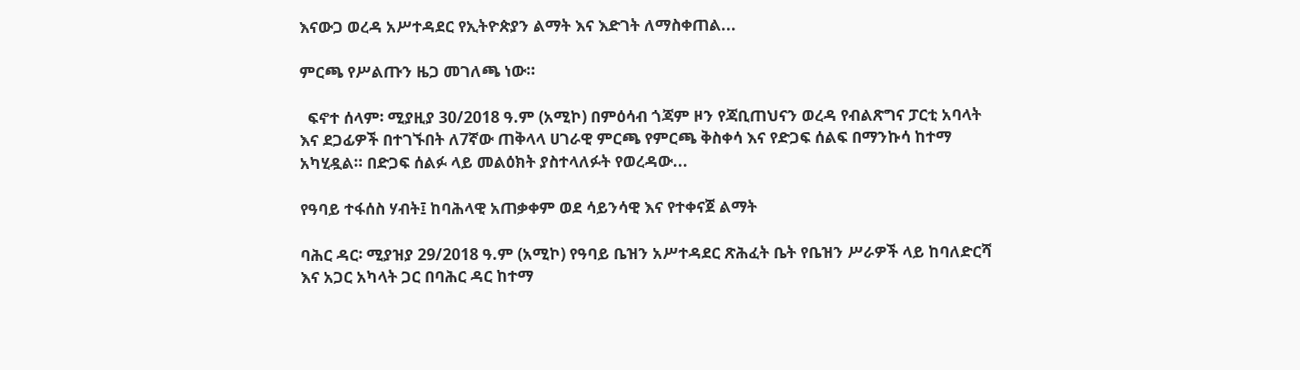እናውጋ ወረዳ አሥተዳደር የኢትዮጵያን ልማት እና እድገት ለማስቀጠል...

ምርጫ የሥልጡን ዜጋ መገለጫ ነው።

  ፍኖተ ሰላም፡ ሚያዚያ 30/2018 ዓ.ም (አሚኮ) በምዕሳብ ጎጃም ዞን የጃቢጠህናን ወረዳ የብልጽግና ፓርቲ አባላት እና ደጋፊዎች በተገኙበት ለ7ኛው ጠቅላላ ሀገራዊ ምርጫ የምርጫ ቅስቀሳ እና የድጋፍ ሰልፍ በማንኩሳ ከተማ አካሂዷል። በድጋፍ ሰልፉ ላይ መልዕክት ያስተላለፉት የወረዳው...

የዓባይ ተፋሰስ ሃብት፤ ከባሕላዊ አጠቃቀም ወደ ሳይንሳዊ እና የተቀናጀ ልማት

ባሕር ዳር፡ ሚያዝያ 29/2018 ዓ.ም (አሚኮ) የዓባይ ቤዝን አሥተዳደር ጽሕፈት ቤት የቤዝን ሥራዎች ላይ ከባለድርሻ እና አጋር አካላት ጋር በባሕር ዳር ከተማ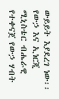ውይይት እያደረገ ነው፡፡ የውኃ እና ኢነርጂ ሚኒስቴር ብሔራዊ የተቀናጀ የውኃ ሃብት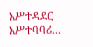አሥተዳደር አሥተባባሪ...